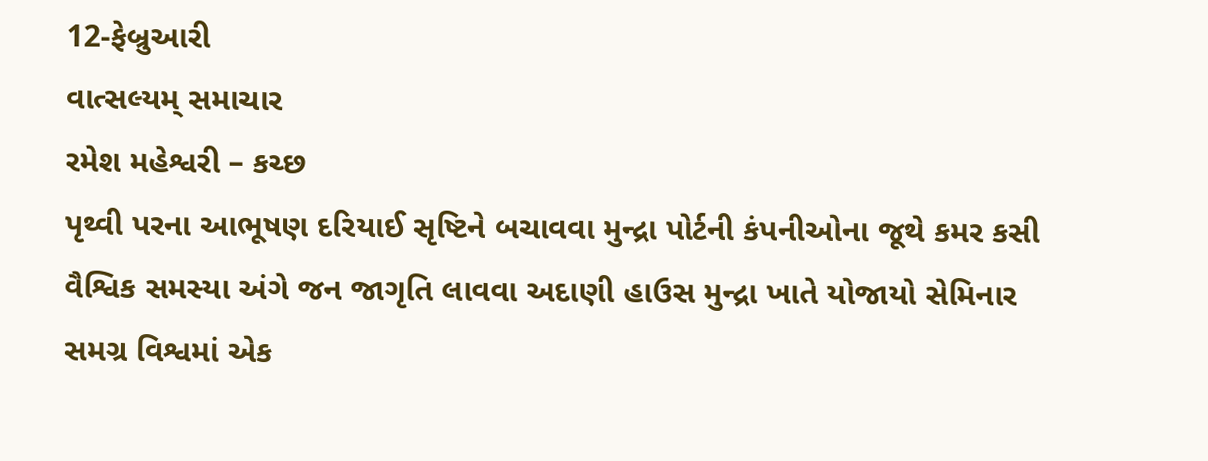12-ફેબ્રુઆરી
વાત્સલ્યમ્ સમાચાર
રમેશ મહેશ્વરી – કચ્છ
પૃથ્વી પરના આભૂષણ દરિયાઈ સૃષ્ટિને બચાવવા મુન્દ્રા પોર્ટની કંપનીઓના જૂથે કમર કસી
વૈશ્વિક સમસ્યા અંગે જન જાગૃતિ લાવવા અદાણી હાઉસ મુન્દ્રા ખાતે યોજાયો સેમિનાર
સમગ્ર વિશ્વમાં એક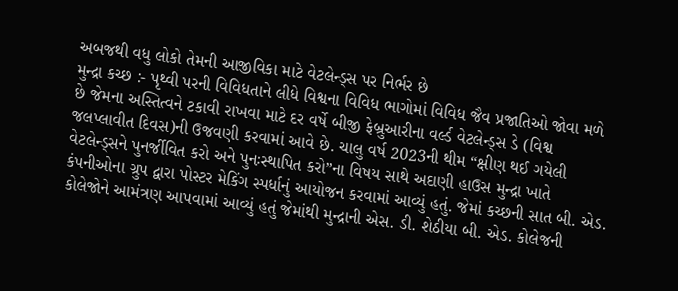અબજથી વધુ લોકો તેમની આજીવિકા માટે વેટલેન્ડ્સ પર નિર્ભર છે
મુન્દ્રા કચ્છ :- પૃથ્વી પરની વિવિધતાને લીધે વિશ્વના વિવિધ ભાગોમાં વિવિધ જૈવ પ્રજાતિઓ જોવા મળે છે જેમના અસ્તિત્વને ટકાવી રાખવા માટે દર વર્ષે બીજી ફેબ્રુઆરીના વર્લ્ડ વેટલેન્ડ્સ ડે (વિશ્વ જલપ્લાવીત દિવસ)ની ઉજવણી કરવામાં આવે છે. ચાલુ વર્ષ 2023ની થીમ “ક્ષીણ થઈ ગયેલી વેટલેન્ડ્સને પુનર્જીવિત કરો અને પુનઃસ્થાપિત કરો”ના વિષય સાથે અદાણી હાઉસ મુન્દ્રા ખાતે કંપનીઓના ગ્રુપ દ્વારા પોસ્ટર મેકિંગ સ્પર્ધાનું આયોજન કરવામાં આવ્યું હતું. જેમાં કચ્છની સાત બી. એડ. કોલેજોને આમંત્રણ આપવામાં આવ્યું હતું જેમાંથી મુન્દ્રાની એસ. ડી. શેઠીયા બી. એડ. કોલેજની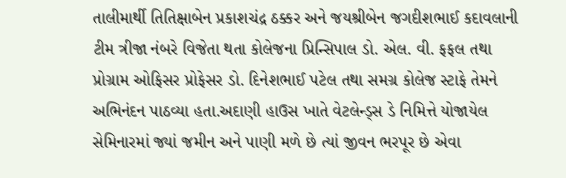તાલીમાર્થી તિતિક્ષાબેન પ્રકાશચંદ્ર ઠક્કર અને જયશ્રીબેન જગદીશભાઈ કદાવલાની ટીમ ત્રીજા નંબરે વિજેતા થતા કોલેજના પ્રિન્સિપાલ ડો. એલ. વી. ફફલ તથા પ્રોગ્રામ ઓફિસર પ્રોફેસર ડો. દિનેશભાઈ પટેલ તથા સમગ્ર કોલેજ સ્ટાફે તેમને અભિનંદન પાઠવ્યા હતા.અદાણી હાઉસ ખાતે વેટલેન્ડ્સ ડે નિમિત્તે યોજાયેલ સેમિનારમાં જ્યાં જમીન અને પાણી મળે છે ત્યાં જીવન ભરપૂર છે એવા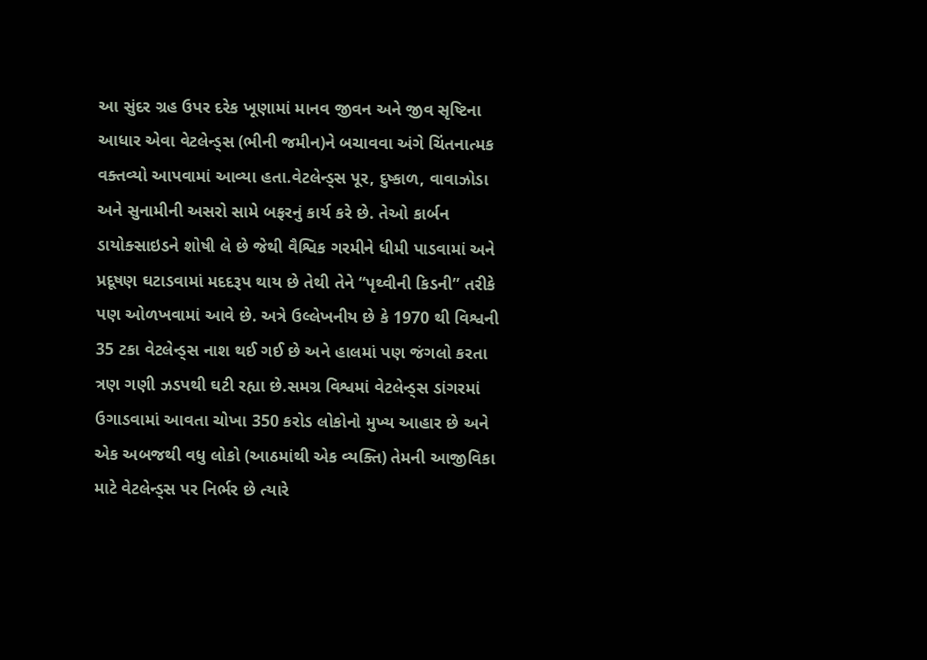આ સુંદર ગ્રહ ઉપર દરેક ખૂણામાં માનવ જીવન અને જીવ સૃષ્ટિના આધાર એવા વેટલેન્ડ્સ (ભીની જમીન)ને બચાવવા અંગે ચિંતનાત્મક વક્તવ્યો આપવામાં આવ્યા હતા.વેટલેન્ડ્સ પૂર, દુષ્કાળ, વાવાઝોડા અને સુનામીની અસરો સામે બફરનું કાર્ય કરે છે. તેઓ કાર્બન ડાયોક્સાઇડને શોષી લે છે જેથી વૈશ્વિક ગરમીને ધીમી પાડવામાં અને પ્રદૂષણ ઘટાડવામાં મદદરૂપ થાય છે તેથી તેને “પૃથ્વીની કિડની” તરીકે પણ ઓળખવામાં આવે છે. અત્રે ઉલ્લેખનીય છે કે 1970 થી વિશ્વની 35 ટકા વેટલેન્ડ્સ નાશ થઈ ગઈ છે અને હાલમાં પણ જંગલો કરતા ત્રણ ગણી ઝડપથી ઘટી રહ્યા છે.સમગ્ર વિશ્વમાં વેટલેન્ડ્સ ડાંગરમાં ઉગાડવામાં આવતા ચોખા 350 કરોડ લોકોનો મુખ્ય આહાર છે અને એક અબજથી વધુ લોકો (આઠમાંથી એક વ્યક્તિ) તેમની આજીવિકા માટે વેટલેન્ડ્સ પર નિર્ભર છે ત્યારે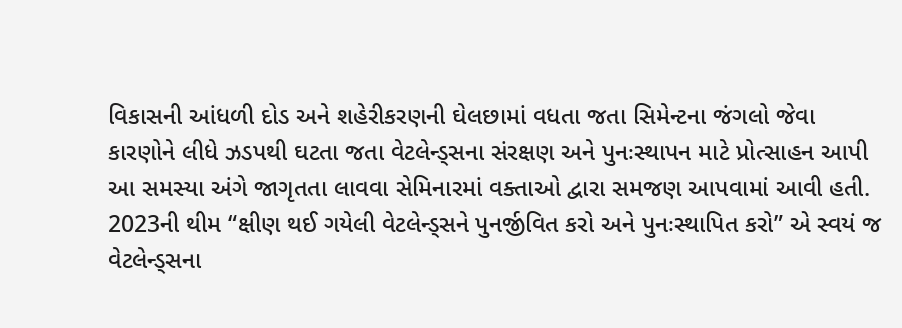વિકાસની આંધળી દોડ અને શહેરીકરણની ઘેલછામાં વધતા જતા સિમેન્ટના જંગલો જેવા કારણોને લીધે ઝડપથી ઘટતા જતા વેટલેન્ડ્સના સંરક્ષણ અને પુનઃસ્થાપન માટે પ્રોત્સાહન આપી આ સમસ્યા અંગે જાગૃતતા લાવવા સેમિનારમાં વક્તાઓ દ્વારા સમજણ આપવામાં આવી હતી. 2023ની થીમ “ક્ષીણ થઈ ગયેલી વેટલેન્ડ્સને પુનર્જીવિત કરો અને પુનઃસ્થાપિત કરો” એ સ્વયં જ વેટલેન્ડ્સના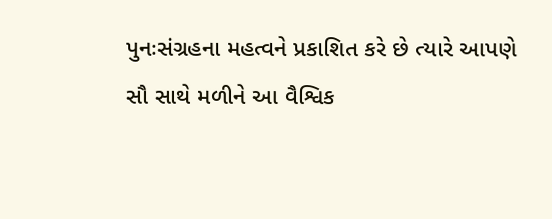પુનઃસંગ્રહના મહત્વને પ્રકાશિત કરે છે ત્યારે આપણે સૌ સાથે મળીને આ વૈશ્વિક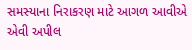સમસ્યાના નિરાકરણ માટે આગળ આવીએ એવી અપીલ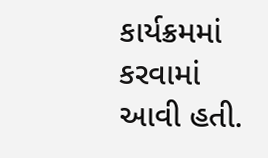કાર્યક્રમમાં કરવામાં આવી હતી.